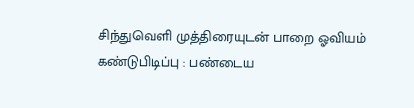சிந்துவெளி முத்திரையுடன் பாறை ஓவியம் கண்டுபிடிப்பு : பண்டைய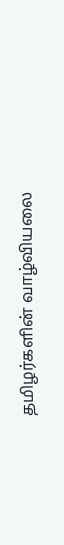தமிழர்களின் வாழ்வியலை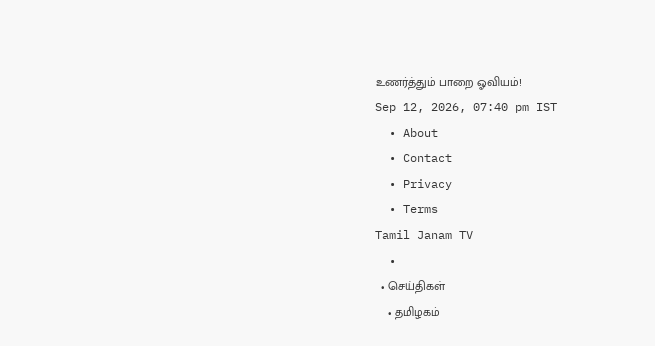உணர்த்தும் பாறை ஓவியம்!
Sep 12, 2026, 07:40 pm IST
  • About
  • Contact
  • Privacy
  • Terms
Tamil Janam TV
  •
  • செய்திகள்
    • தமிழகம்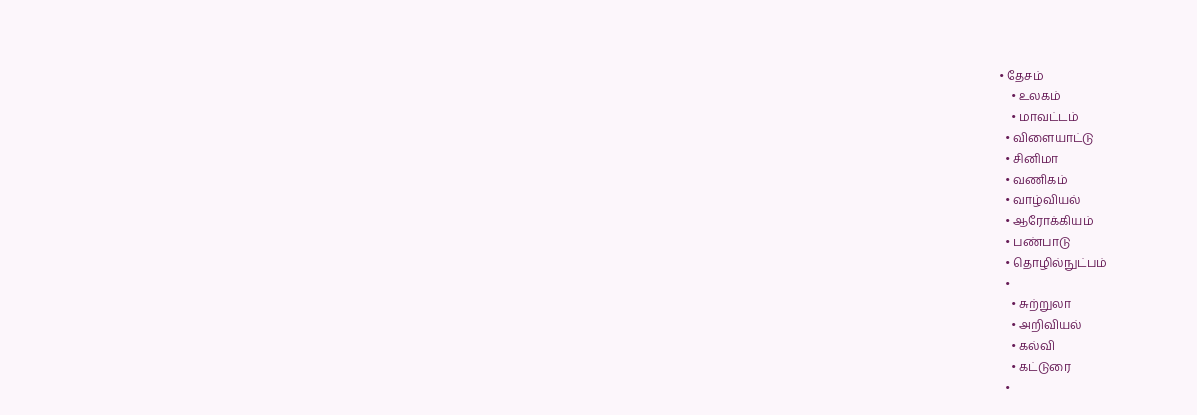• தேசம்
    • உலகம்
    • மாவட்டம்
  • விளையாட்டு
  • சினிமா
  • வணிகம்
  • வாழ்வியல்
  • ஆரோக்கியம்
  • பண்பாடு
  • தொழில்நுட்பம்
  •
    • சுற்றுலா
    • அறிவியல்
    • கல்வி
    • கட்டுரை
  •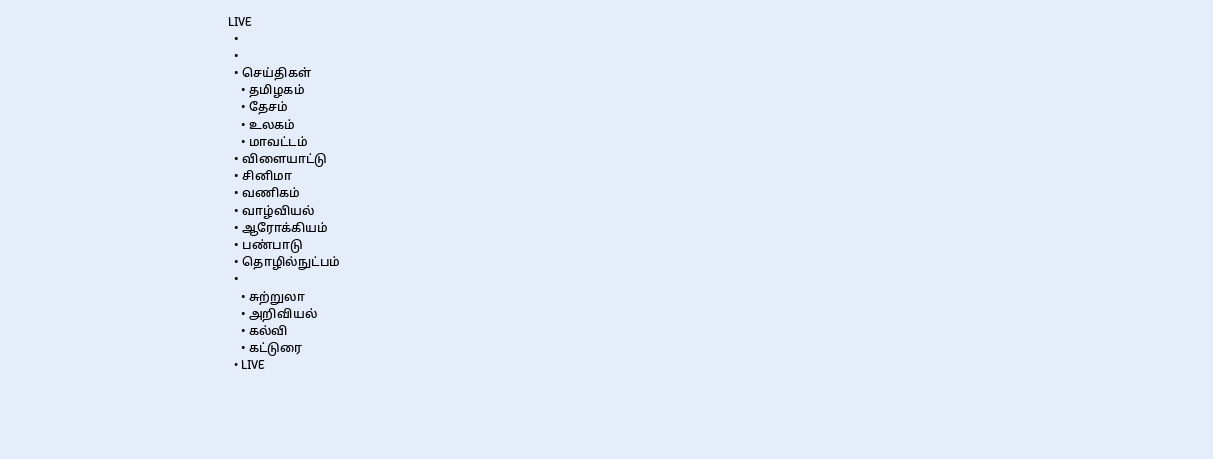LIVE
  •
  •
  • செய்திகள்
    • தமிழகம்
    • தேசம்
    • உலகம்
    • மாவட்டம்
  • விளையாட்டு
  • சினிமா
  • வணிகம்
  • வாழ்வியல்
  • ஆரோக்கியம்
  • பண்பாடு
  • தொழில்நுட்பம்
  •
    • சுற்றுலா
    • அறிவியல்
    • கல்வி
    • கட்டுரை
  • LIVE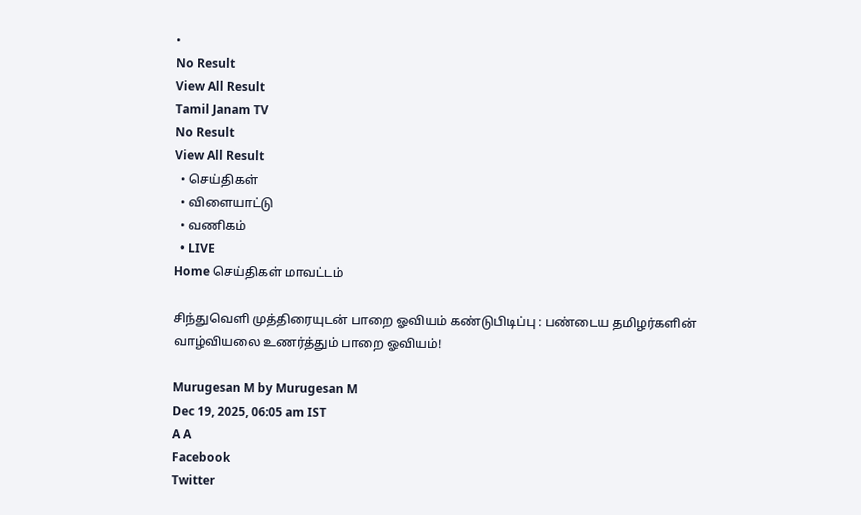•
No Result
View All Result
Tamil Janam TV
No Result
View All Result
  • செய்திகள்
  • விளையாட்டு
  • வணிகம்
  • LIVE
Home செய்திகள் மாவட்டம்

சிந்துவெளி முத்திரையுடன் பாறை ஓவியம் கண்டுபிடிப்பு : பண்டைய தமிழர்களின் வாழ்வியலை உணர்த்தும் பாறை ஓவியம்!

Murugesan M by Murugesan M
Dec 19, 2025, 06:05 am IST
A A
Facebook
Twitter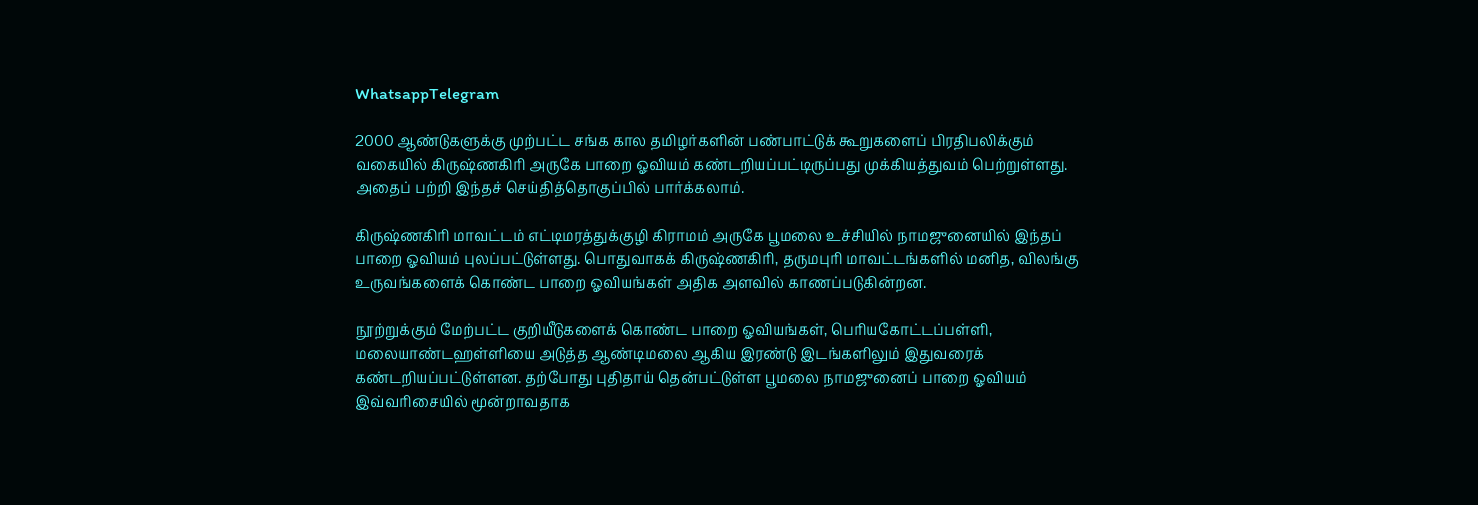WhatsappTelegram

2000 ஆண்டுகளுக்கு முற்பட்ட சங்க கால தமிழர்களின் பண்பாட்டுக் கூறுகளைப் பிரதிபலிக்கும் வகையில் கிருஷ்ணகிரி அருகே பாறை ஓவியம் கண்டறியப்பட்டிருப்பது முக்கியத்துவம் பெற்றுள்ளது. அதைப் பற்றி இந்தச் செய்தித்தொகுப்பில் பார்க்கலாம்.

கிருஷ்ணகிரி மாவட்டம் எட்டிமரத்துக்குழி கிராமம் அருகே பூமலை உச்சியில் நாமஜுனையில் இந்தப் பாறை ஓவியம் புலப்பட்டுள்ளது. பொதுவாகக் கிருஷ்ணகிரி, தருமபுரி மாவட்டங்களில் மனித, விலங்கு உருவங்களைக் கொண்ட பாறை ஓவியங்கள் அதிக அளவில் காணப்படுகின்றன.

நூற்றுக்கும் மேற்பட்ட குறியீடுகளைக் கொண்ட பாறை ஓவியங்கள், பெரியகோட்டப்பள்ளி, மலையாண்டஹள்ளியை அடுத்த ஆண்டிமலை ஆகிய இரண்டு இடங்களிலும் இதுவரைக் கண்டறியப்பட்டுள்ளன. தற்போது புதிதாய் தென்பட்டுள்ள பூமலை நாமஜுனைப் பாறை ஓவியம் இவ்வரிசையில் மூன்றாவதாக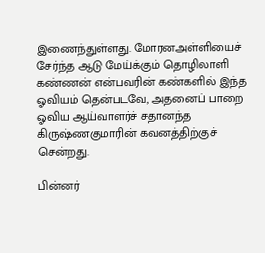இணைந்துள்ளது. மோரனஅள்ளியைச் சேர்ந்த ஆடு மேய்க்கும் தொழிலாளி கண்ணன் என்பவரின் கண்களில் இந்த ஓவியம் தென்படவே, அதனைப் பாறை ஓவிய ஆய்வாளர்ச் சதானந்த கிருஷ்ணகுமாரின் கவனத்திற்குச் சென்றது.

பின்னர்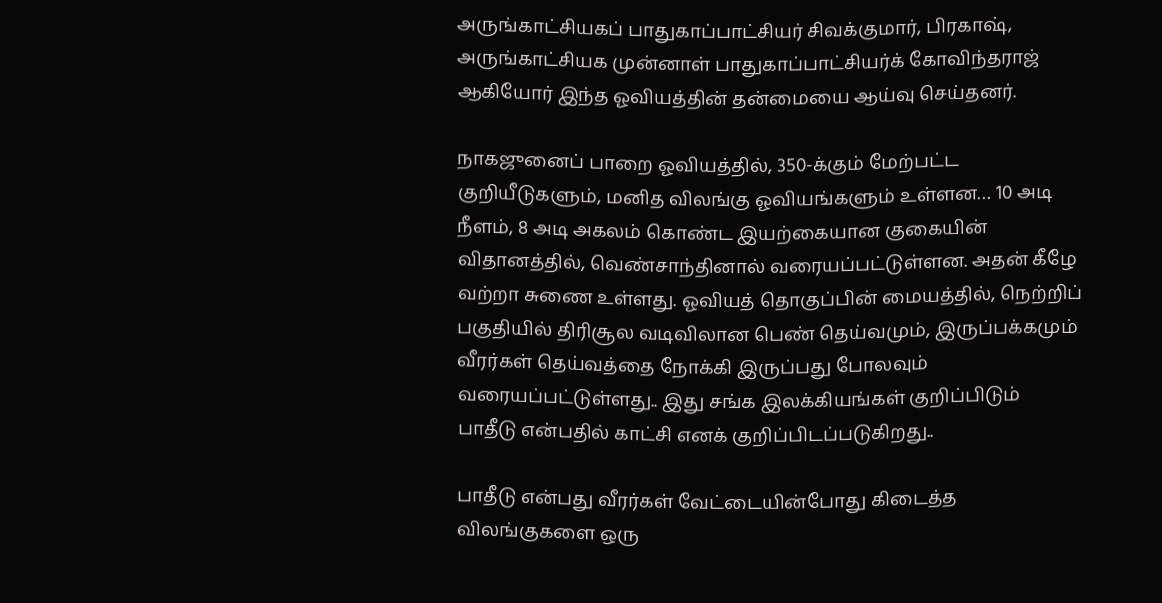அருங்காட்சியகப் பாதுகாப்பாட்சியர் சிவக்குமார், பிரகாஷ், அருங்காட்சியக முன்னாள் பாதுகாப்பாட்சியர்க் கோவிந்தராஜ் ஆகியோர் இந்த ஓவியத்தின் தன்மையை ஆய்வு செய்தனர்.

நாகஜுனைப் பாறை ஓவியத்தில், 350-க்கும் மேற்பட்ட குறியீடுகளும், மனித விலங்கு ஓவியங்களும் உள்ளன… 10 அடி நீளம், 8 அடி அகலம் கொண்ட இயற்கையான குகையின் விதானத்தில், வெண்சாந்தினால் வரையப்பட்டுள்ளன. அதன் கீழே வற்றா சுணை உள்ளது. ஓவியத் தொகுப்பின் மையத்தில், நெற்றிப் பகுதியில் திரிசூல வடிவிலான பெண் தெய்வமும், இருப்பக்கமும் வீரர்கள் தெய்வத்தை நோக்கி இருப்பது போலவும் வரையப்பட்டுள்ளது.. இது சங்க இலக்கியங்கள் குறிப்பிடும் பாதீடு என்பதில் காட்சி எனக் குறிப்பிடப்படுகிறது..

பாதீடு என்பது வீரர்கள் வேட்டையின்போது கிடைத்த விலங்குகளை ஒரு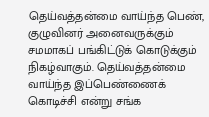தெய்வத்தன்மை வாய்ந்த பெண், குழுவினர் அனைவருக்கும் சமமாகப் பங்கிட்டுக் கொடுக்கும் நிகழ்வாகும். தெய்வத்தன்மை வாய்ந்த இப்பெண்ணைக் கொடிச்சி என்று சங்க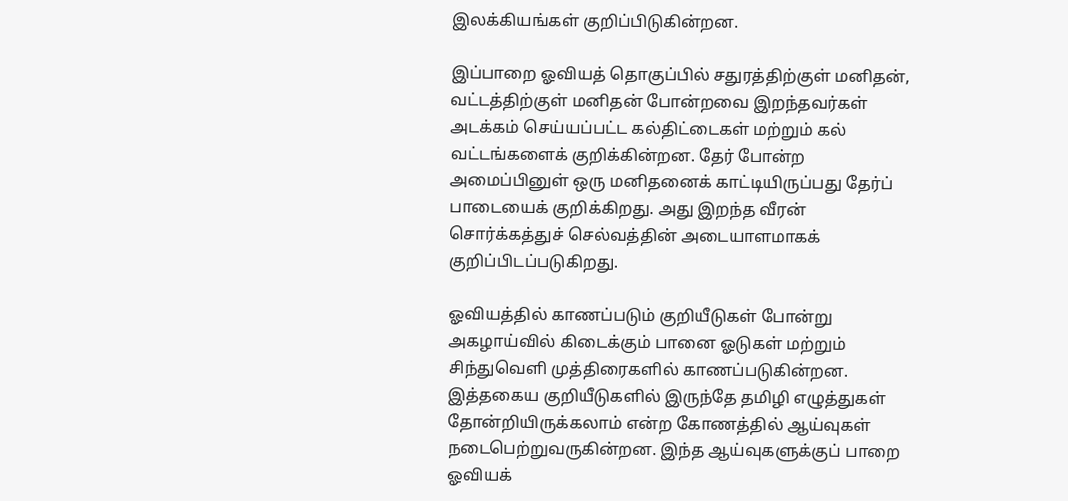இலக்கியங்கள் குறிப்பிடுகின்றன.

இப்பாறை ஓவியத் தொகுப்பில் சதுரத்திற்குள் மனிதன், வட்டத்திற்குள் மனிதன் போன்றவை இறந்தவர்கள் அடக்கம் செய்யப்பட்ட கல்திட்டைகள் மற்றும் கல் வட்டங்களைக் குறிக்கின்றன. தேர் போன்ற அமைப்பினுள் ஒரு மனிதனைக் காட்டியிருப்பது தேர்ப் பாடையைக் குறிக்கிறது. அது இறந்த வீரன் சொர்க்கத்துச் செல்வத்தின் அடையாளமாகக் குறிப்பிடப்படுகிறது.

ஓவியத்தில் காணப்படும் குறியீடுகள் போன்று அகழாய்வில் கிடைக்கும் பானை ஓடுகள் மற்றும் சிந்துவெளி முத்திரைகளில் காணப்படுகின்றன. இத்தகைய குறியீடுகளில் இருந்தே தமிழி எழுத்துகள் தோன்றியிருக்கலாம் என்ற கோணத்தில் ஆய்வுகள் நடைபெற்றுவருகின்றன. இந்த ஆய்வுகளுக்குப் பாறை ஓவியக்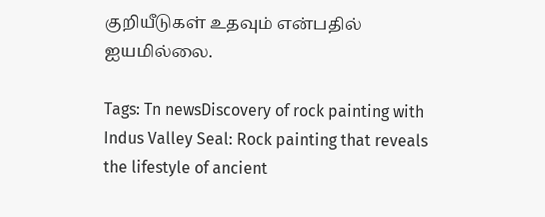குறியீடுகள் உதவும் என்பதில் ஐயமில்லை.

Tags: Tn newsDiscovery of rock painting with Indus Valley Seal: Rock painting that reveals the lifestyle of ancient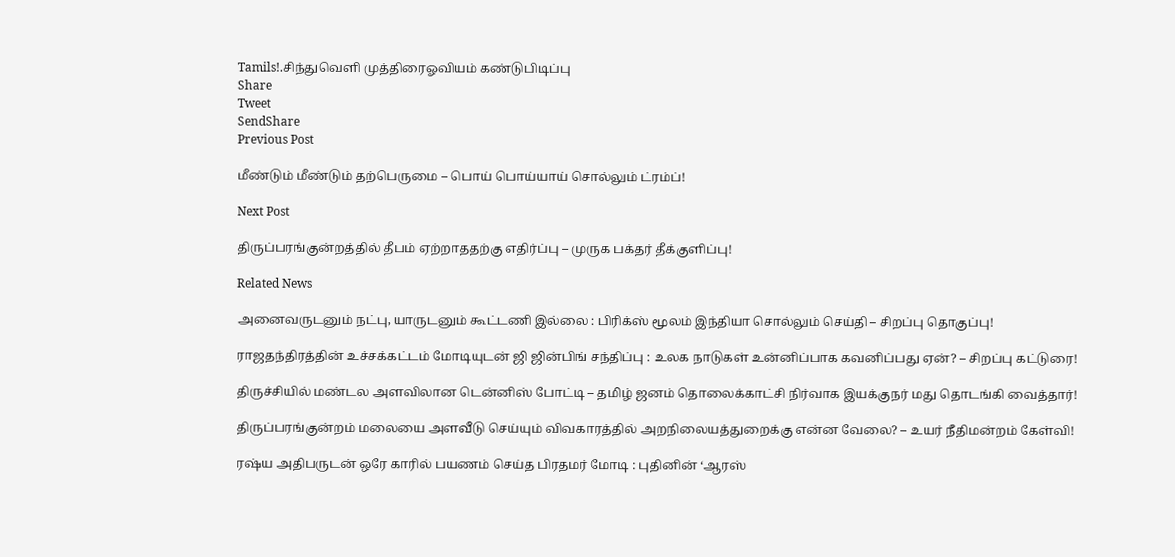Tamils!.சிந்துவெளி முத்திரைஓவியம் கண்டுபிடிப்பு
Share
Tweet
SendShare
Previous Post

மீண்டும் மீண்டும் தற்பெருமை – பொய் பொய்யாய் சொல்லும் ட்ரம்ப்!

Next Post

திருப்பரங்குன்றத்தில் தீபம் ஏற்றாததற்கு எதிர்ப்பு – முருக பக்தர் தீக்குளிப்பு!

Related News

அனைவருடனும் நட்பு, யாருடனும் கூட்டணி இல்லை : பிரிக்ஸ் மூலம் இந்தியா சொல்லும் செய்தி – சிறப்பு தொகுப்பு!

ராஜதந்திரத்தின் உச்சக்கட்டம் மோடியுடன் ஜி ஜின்பிங் சந்திப்பு : உலக நாடுகள் உன்னிப்பாக கவனிப்பது ஏன்? – சிறப்பு கட்டுரை!

திருச்சியில் மண்டல அளவிலான டென்னிஸ் போட்டி – தமிழ் ஜனம் தொலைக்காட்சி நிர்வாக இயக்குநர் மது தொடங்கி வைத்தார்!

திருப்பரங்குன்றம் மலையை அளவீடு செய்யும் விவகாரத்தில் அறநிலையத்துறைக்கு என்ன வேலை? – உயர் நீதிமன்றம் கேள்வி!

ரஷ்ய அதிபருடன் ஒரே காரில் பயணம் செய்த பிரதமர் மோடி : புதினின் ‘ஆரஸ்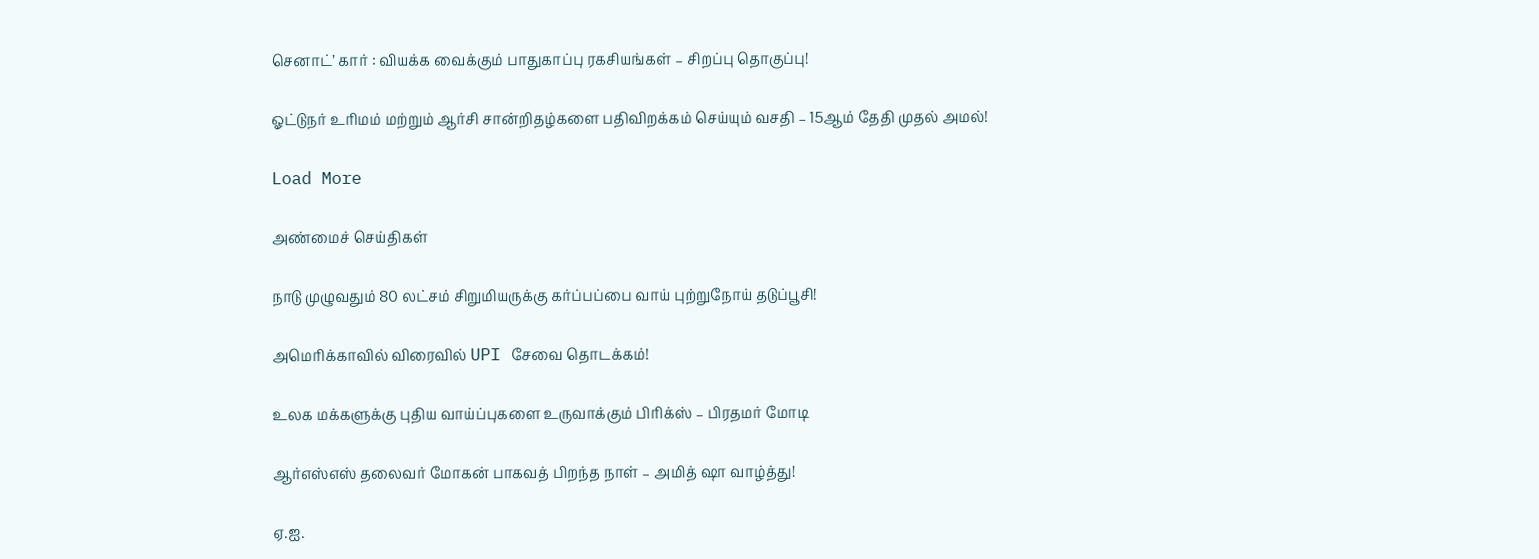செனாட்’ கார் : வியக்க வைக்கும் பாதுகாப்பு ரகசியங்கள் – சிறப்பு தொகுப்பு!

ஓட்டுநர் உரிமம் மற்றும் ஆர்சி சான்றிதழ்களை பதிவிறக்கம் செய்யும் வசதி – 15ஆம் தேதி முதல் அமல்!

Load More

அண்மைச் செய்திகள்

நாடு முழுவதும் 80 லட்சம் சிறுமியருக்கு கர்ப்பப்பை வாய் புற்றுநோய் தடுப்பூசி!

அமெரிக்காவில் விரைவில் UPI சேவை தொடக்கம்!

உலக மக்களுக்கு புதிய வாய்ப்புகளை உருவாக்கும் பிரிக்ஸ் – பிரதமர் மோடி

ஆர்எஸ்எஸ் தலைவர் மோகன் பாகவத் பிறந்த நாள் – அமித் ஷா வாழ்த்து!

ஏ.ஐ.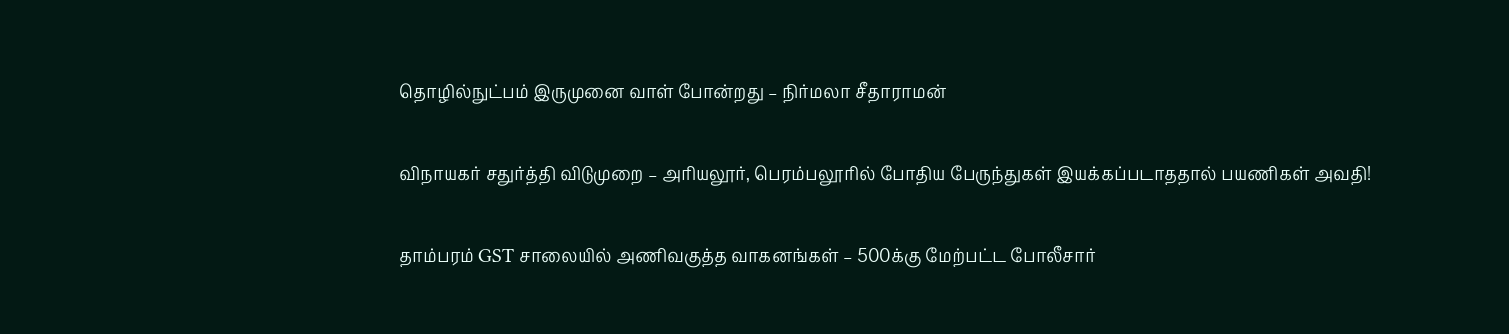தொழில்நுட்பம் இருமுனை வாள் போன்றது – நிர்மலா சீதாராமன்

விநாயகர் சதுர்த்தி விடுமுறை – அரியலூர், பெரம்பலூரில் போதிய பேருந்துகள் இயக்கப்படாததால் பயணிகள் அவதி!

தாம்பரம் GST சாலையில் அணிவகுத்த வாகனங்கள் – 500க்கு மேற்பட்ட போலீசார்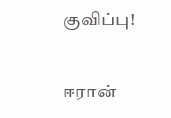குவிப்பு!

ஈரான்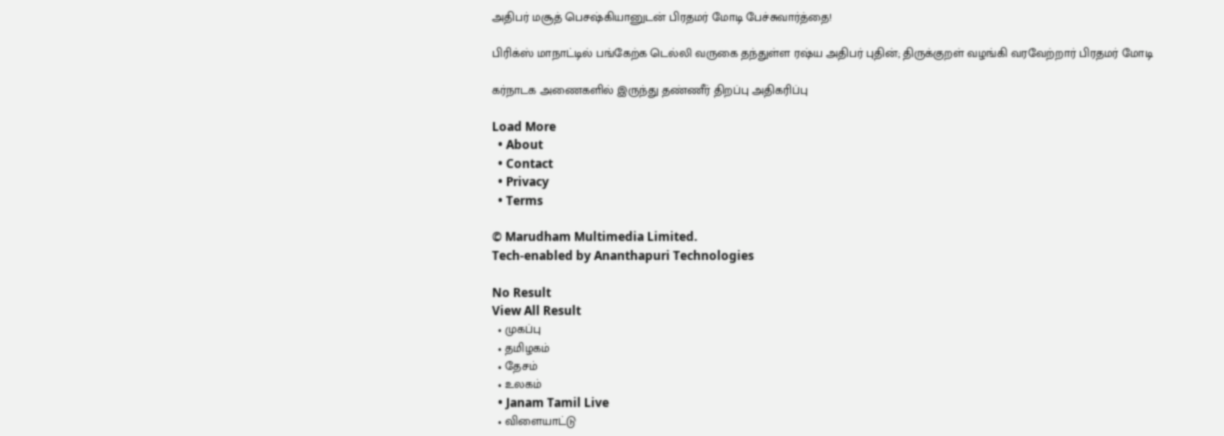அதிபர் மசூத் பெசஷ்கியானுடன் பிரதமர் மோடி பேச்சுவார்த்தை!

பிரிக்ஸ் மாநாட்டில் பங்கேற்க டெல்லி வருகை தந்துள்ள ரஷ்ய அதிபர் புதின்; திருக்குறள் வழங்கி வரவேற்றார் பிரதமர் மோடி

கர்நாடக அணைகளில் இருந்து தண்ணீர் திறப்பு அதிகரிப்பு

Load More
  • About
  • Contact
  • Privacy
  • Terms

© Marudham Multimedia Limited.
Tech-enabled by Ananthapuri Technologies

No Result
View All Result
  • முகப்பு
  • தமிழகம்
  • தேசம்
  • உலகம்
  • Janam Tamil Live
  • விளையாட்டு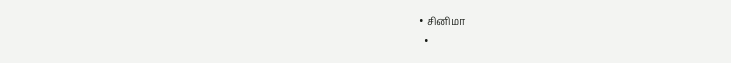• சினிமா
  •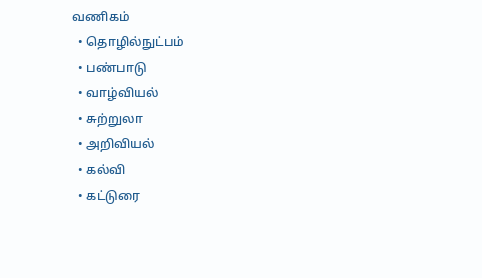வணிகம்
  • தொழில்நுட்பம்
  • பண்பாடு
  • வாழ்வியல்
  • சுற்றுலா
  • அறிவியல்
  • கல்வி
  • கட்டுரை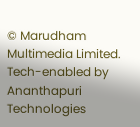© Marudham Multimedia Limited.
Tech-enabled by Ananthapuri Technologies